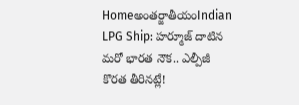Homeఅంతర్జాతీయంIndian LPG Ship: హర్మూజ్ దాటిన మరో భారత నౌక.. ఎల్పీజీ కొరత తీరినట్లే!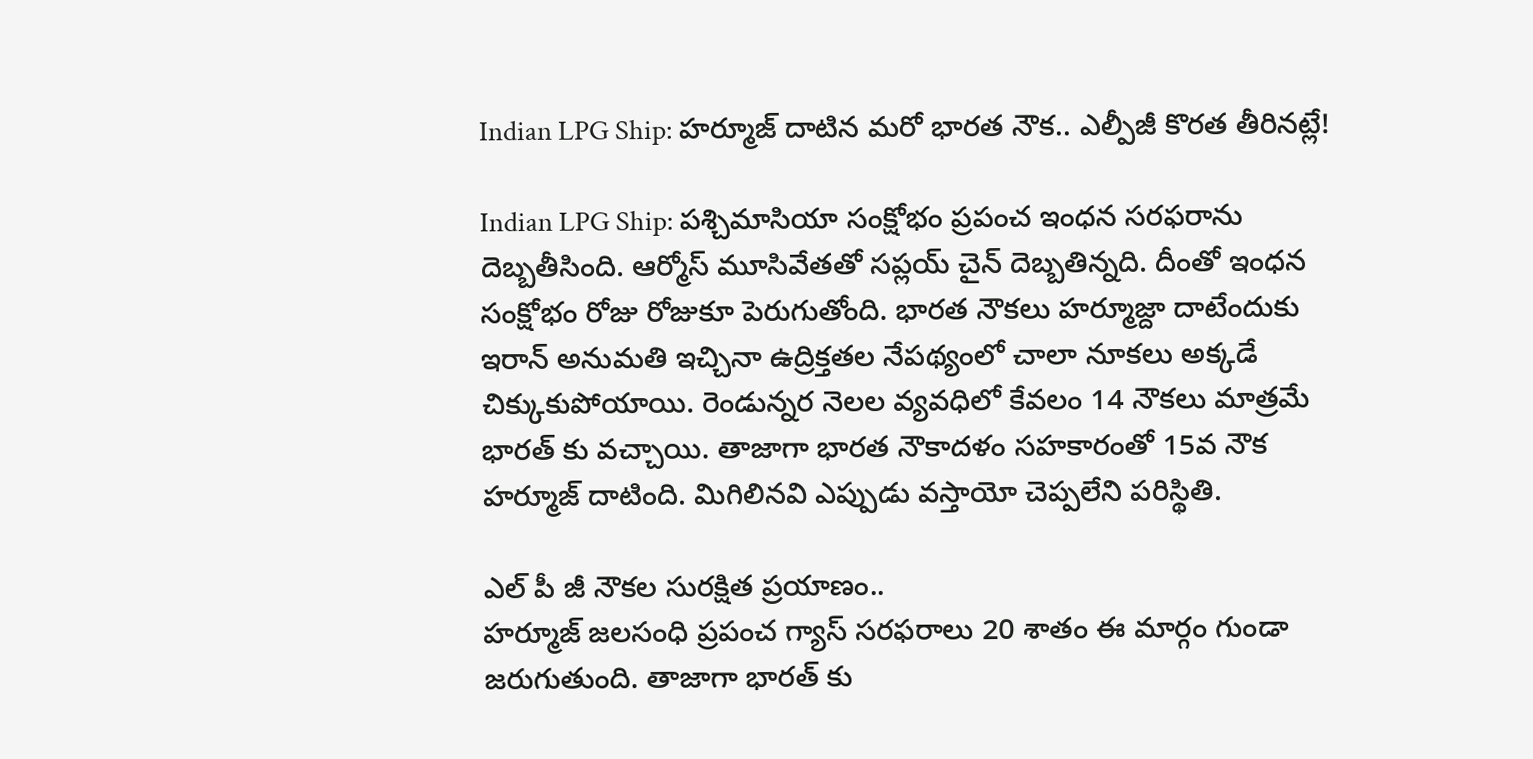Indian LPG Ship: హర్మూజ్ దాటిన మరో భారత నౌక.. ఎల్పీజీ కొరత తీరినట్లే!

Indian LPG Ship: పశ్చిమాసియా సంక్షోభం ప్రపంచ ఇంధన సరఫరాను దెబ్బతీసింది. ఆర్మోస్ మూసివేతతో సప్లయ్ చైన్ దెబ్బతిన్నది. దీంతో ఇంధన సంక్షోభం రోజు రోజుకూ పెరుగుతోంది. భారత నౌకలు హర్మూజ్దా దాటేందుకు ఇరాన్ అనుమతి ఇచ్చినా ఉద్రిక్తతల నేపథ్యంలో చాలా నూకలు అక్కడే చిక్కుకుపోయాయి. రెండున్నర నెలల వ్యవధిలో కేవలం 14 నౌకలు మాత్రమే భారత్ కు వచ్చాయి. తాజాగా భారత నౌకాదళం సహకారంతో 15వ నౌక హర్మూజ్ దాటింది. మిగిలినవి ఎప్పుడు వస్తాయో చెప్పలేని పరిస్థితి.

ఎల్ పీ జీ నౌకల సురక్షిత ప్రయాణం..
హర్మూజ్ జలసంధి ప్రపంచ గ్యాస్ సరఫరాలు 20 శాతం ఈ మార్గం గుండా జరుగుతుంది. తాజాగా భారత్ కు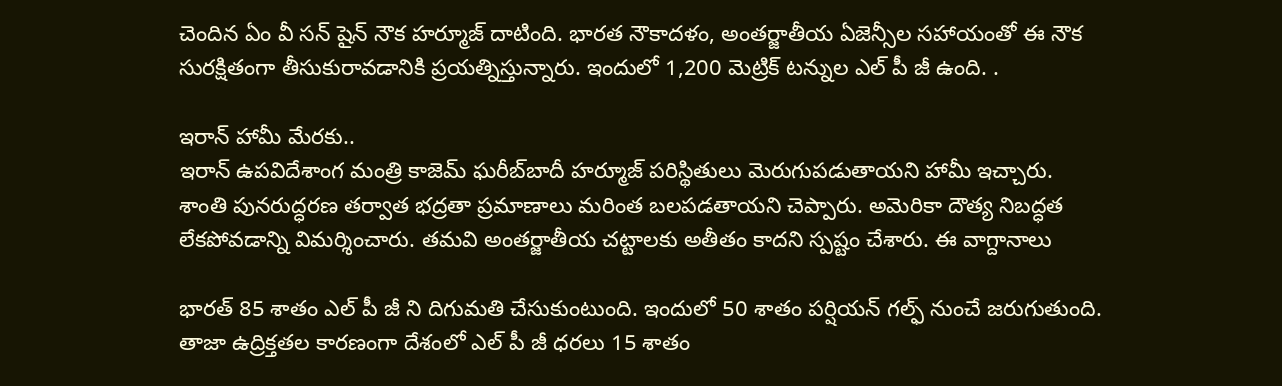చెందిన ఏం వీ సన్ షైన్ నౌక హర్మూజ్ దాటింది. భారత నౌకాదళం, అంతర్జాతీయ ఏజెన్సీల సహాయంతో ఈ నౌక సురక్షితంగా తీసుకురావడానికి ప్రయత్నిస్తున్నారు. ఇందులో 1,200 మెట్రిక్ టన్నుల ఎల్ పీ జీ ఉంది. .

ఇరాన్ హామీ మేరకు..
ఇరాన్ ఉపవిదేశాంగ మంత్రి కాజెమ్ ఘరీబ్‌బాదీ హర్మూజ్ పరిస్థితులు మెరుగుపడుతాయని హామీ ఇచ్చారు. శాంతి పునరుద్ధరణ తర్వాత భద్రతా ప్రమాణాలు మరింత బలపడతాయని చెప్పారు. అమెరికా దౌత్య నిబద్ధత లేకపోవడాన్ని విమర్శించారు. తమవి అంతర్జాతీయ చట్టాలకు అతీతం కాదని స్పష్టం చేశారు. ఈ వాగ్దానాలు

భారత్ 85 శాతం ఎల్ పీ జీ ని దిగుమతి చేసుకుంటుంది. ఇందులో 50 శాతం పర్షియన్ గల్ఫ్ నుంచే జరుగుతుంది. తాజా ఉద్రిక్తతల కారణంగా దేశంలో ఎల్ పీ జీ ధరలు 15 శాతం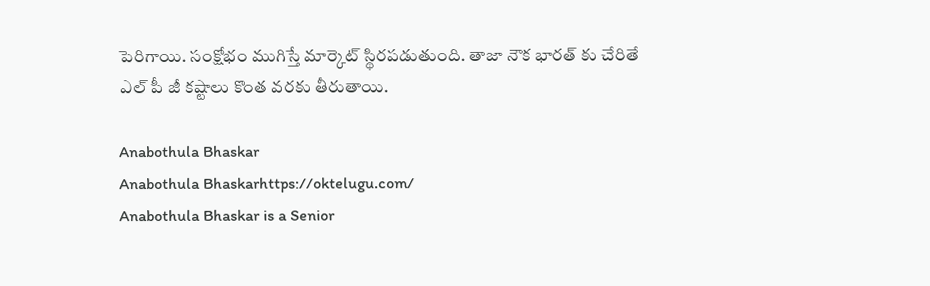పెరిగాయి. సంక్షోభం ముగిస్తే మార్కెట్ స్థిరపడుతుంది. తాజా నౌక భారత్ కు చేరితే ఎల్ పీ జీ కష్టాలు కొంత వరకు తీరుతాయి.

Anabothula Bhaskar
Anabothula Bhaskarhttps://oktelugu.com/
Anabothula Bhaskar is a Senior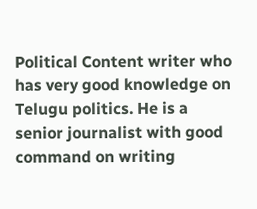Political Content writer who has very good knowledge on Telugu politics. He is a senior journalist with good command on writing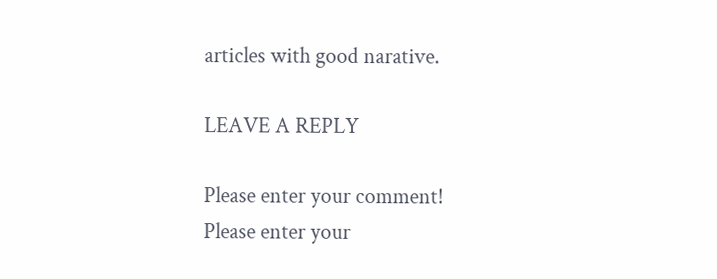articles with good narative.

LEAVE A REPLY

Please enter your comment!
Please enter your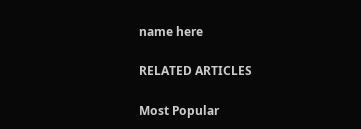name here

RELATED ARTICLES

Most Popular